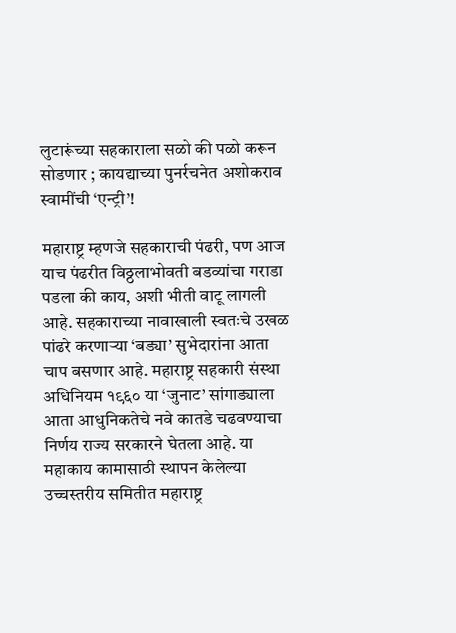लुटारूंच्या सहकाराला सळो की पळो करून सोडणार ; कायद्याच्या पुनर्रचनेत अशोकराव स्वामींची ‘एन्ट्री’!

महाराष्ट्र म्हणजे सहकाराची पंढरी, पण आज याच पंढरीत विठ्ठलाभोवती बडव्यांचा गराडा पडला की काय, अशी भीती वाटू लागली आहे. सहकाराच्या नावाखाली स्वतःचे उखळ पांढरे करणाऱ्या ‘बड्या’ सुभेदारांना आता चाप बसणार आहे. महाराष्ट्र सहकारी संस्था अधिनियम १९६० या ‘जुनाट’ सांगाड्याला आता आधुनिकतेचे नवे कातडे चढवण्याचा निर्णय राज्य सरकारने घेतला आहे. या महाकाय कामासाठी स्थापन केलेल्या उच्चस्तरीय समितीत महाराष्ट्र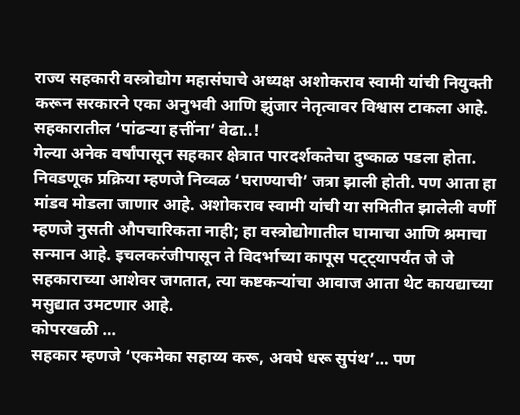राज्य सहकारी वस्त्रोद्योग महासंघाचे अध्यक्ष अशोकराव स्वामी यांची नियुक्ती करून सरकारने एका अनुभवी आणि झुंजार नेतृत्वावर विश्वास टाकला आहे.
सहकारातील ‘पांढऱ्या हत्तींना’ वेढा..!
गेल्या अनेक वर्षांपासून सहकार क्षेत्रात पारदर्शकतेचा दुष्काळ पडला होता. निवडणूक प्रक्रिया म्हणजे निव्वळ ‘घराण्याची’ जत्रा झाली होती. पण आता हा मांडव मोडला जाणार आहे. अशोकराव स्वामी यांची या समितीत झालेली वर्णी म्हणजे नुसती औपचारिकता नाही; हा वस्त्रोद्योगातील घामाचा आणि श्रमाचा सन्मान आहे. इचलकरंजीपासून ते विदर्भाच्या कापूस पट्ट्यापर्यंत जे जे सहकाराच्या आशेवर जगतात, त्या कष्टकऱ्यांचा आवाज आता थेट कायद्याच्या मसुद्यात उमटणार आहे.
कोपरखळी …
सहकार म्हणजे ‘एकमेका सहाय्य करू, अवघे धरू सुपंथ’… पण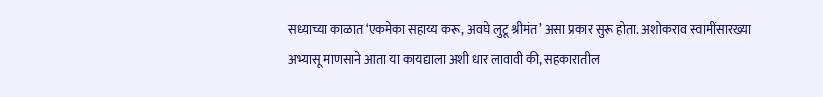सध्याच्या काळात ‘एकमेका सहाय्य करू, अवघे लुटू श्रीमंत’ असा प्रकार सुरू होता. अशोकराव स्वामींसारख्या अभ्यासू माणसाने आता या कायद्याला अशी धार लावावी की, सहकारातील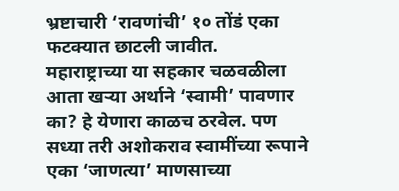भ्रष्टाचारी ‘रावणांची’ १० तोंडं एका फटक्यात छाटली जावीत.
महाराष्ट्राच्या या सहकार चळवळीला आता खऱ्या अर्थाने ‘स्वामी’ पावणार का? हे येणारा काळच ठरवेल. पण सध्या तरी अशोकराव स्वामींच्या रूपाने एका ‘जाणत्या’ माणसाच्या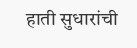हाती सुधारांची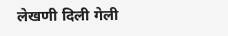लेखणी दिली गेली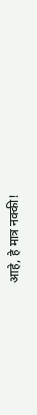आहे, हे मात्र नक्की!